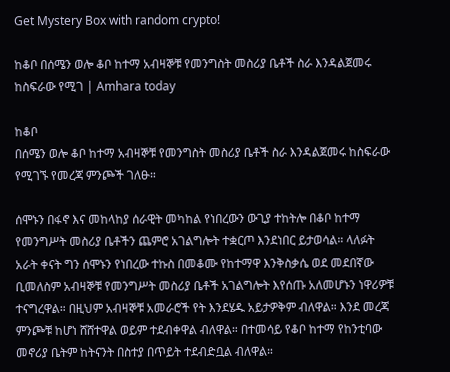Get Mystery Box with random crypto!

ከቆቦ በሰሜን ወሎ ቆቦ ከተማ አብዛኞቹ የመንግስት መስሪያ ቤቶች ስራ እንዳልጀመሩ ከስፍራው የሚገ | Amhara today

ከቆቦ
በሰሜን ወሎ ቆቦ ከተማ አብዛኞቹ የመንግስት መስሪያ ቤቶች ስራ እንዳልጀመሩ ከስፍራው የሚገኙ የመረጃ ምንጮች ገለፁ።

ሰሞኑን በፋኖ እና መከላከያ ሰራዊት መካከል የነበረውን ውጊያ ተከትሎ በቆቦ ከተማ የመንግሥት መስሪያ ቤቶችን ጨምሮ አገልግሎት ተቋርጦ እንደነበር ይታወሳል። ላለፉት
አራት ቀናት ግን ሰሞኑን የነበረው ተኩስ በመቆሙ የከተማዋ እንቅስቃሴ ወደ መደበኛው ቢመለስም አብዛኞቹ የመንግሥት መስሪያ ቤቶች አገልግሎት እየሰጡ አለመሆኑን ነዋሪዎቹ ተናግረዋል። በዚህም አብዛኞቹ አመራሮች የት እንደሄዱ አይታዎቅም ብለዋል። እንደ መረጃ ምንጮቹ ከሆነ ሸሸተዋል ወይም ተደብቀዋል ብለዋል። በተመሳይ የቆቦ ከተማ የከንቲባው መኖሪያ ቤትም ከትናንት በስተያ በጥይት ተደብድቧል ብለዋል።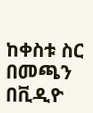ከቀስቱ ስር በመጫን በቪዲዮ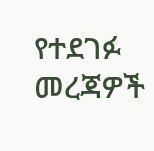የተደገፉ መረጃዎች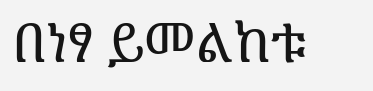በነፃ ይመልከቱ